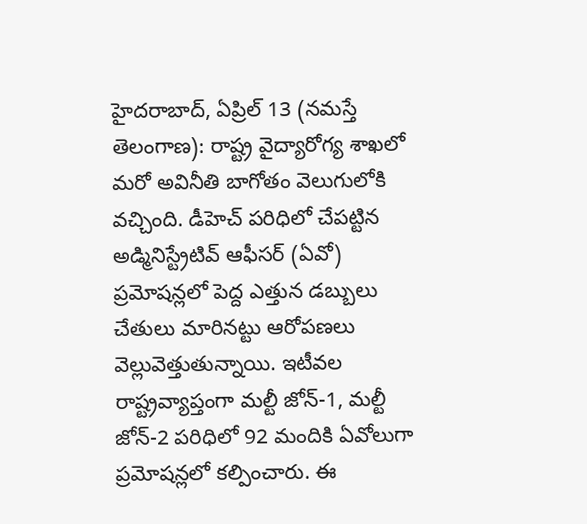హైదరాబాద్, ఏప్రిల్ 13 (నమస్తే తెలంగాణ): రాష్ట్ర వైద్యారోగ్య శాఖలో మరో అవినీతి బాగోతం వెలుగులోకి వచ్చింది. డీహెచ్ పరిధిలో చేపట్టిన అడ్మినిస్ట్రేటివ్ ఆఫీసర్ (ఏవో) ప్రమోషన్లలో పెద్ద ఎత్తున డబ్బులు చేతులు మారినట్టు ఆరోపణలు వెల్లువెత్తుతున్నాయి. ఇటీవల రాష్ట్రవ్యాప్తంగా మల్టీ జోన్-1, మల్టీ జోన్-2 పరిధిలో 92 మందికి ఏవోలుగా ప్రమోషన్లలో కల్పించారు. ఈ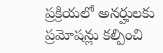ప్రక్రియలో అనర్హులకు ప్రమోషన్లు కల్పించి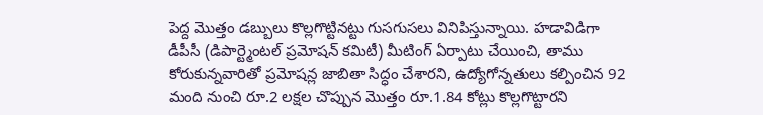పెద్ద మొత్తం డబ్బులు కొల్లగొట్టినట్టు గుసగుసలు వినిపిస్తున్నాయి. హడావిడిగా డీపీసీ (డిపార్ట్మెంటల్ ప్రమోషన్ కమిటీ) మీటింగ్ ఏర్పాటు చేయించి, తాము కోరుకున్నవారితో ప్రమోషన్ల జాబితా సిద్ధం చేశారని, ఉద్యోగోన్నతులు కల్పించిన 92 మంది నుంచి రూ.2 లక్షల చొప్పున మొత్తం రూ.1.84 కోట్లు కొల్లగొట్టారని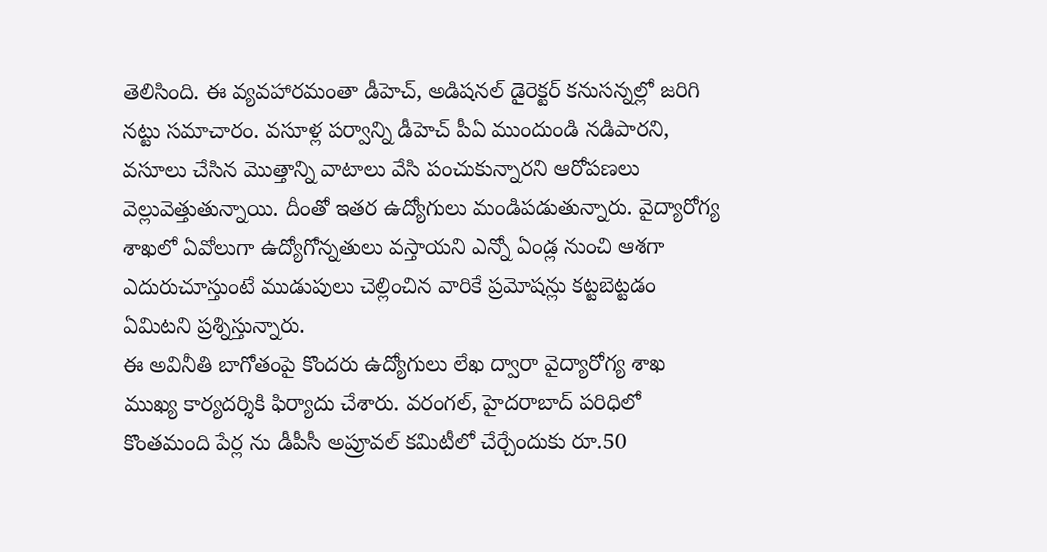తెలిసింది. ఈ వ్యవహారమంతా డీహెచ్, అడిషనల్ డైరెక్టర్ కనుసన్నల్లో జరిగి
నట్టు సమాచారం. వసూళ్ల పర్వాన్ని డీహెచ్ పీఏ ముందుండి నడిపారని, వసూలు చేసిన మొత్తాన్ని వాటాలు వేసి పంచుకున్నారని ఆరోపణలు వెల్లువెత్తుతున్నాయి. దీంతో ఇతర ఉద్యోగులు మండిపడుతున్నారు. వైద్యారోగ్య శాఖలో ఏవోలుగా ఉద్యోగోన్నతులు వస్తాయని ఎన్నో ఏండ్ల నుంచి ఆశగా ఎదురుచూస్తుంటే ముడుపులు చెల్లించిన వారికే ప్రమోషన్లు కట్టబెట్టడం ఏమిటని ప్రశ్నిస్తున్నారు.
ఈ అవినీతి బాగోతంపై కొందరు ఉద్యోగులు లేఖ ద్వారా వైద్యారోగ్య శాఖ ముఖ్య కార్యదర్శికి ఫిర్యాదు చేశారు. వరంగల్, హైదరాబాద్ పరిధిలో కొంతమంది పేర్ల ను డీపీసీ అప్రూవల్ కమిటీలో చేర్చేందుకు రూ.50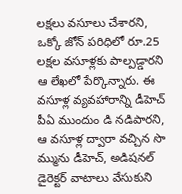లక్షలు వసూలు చేశారని, ఒక్కో జోన్ పరిధిలో రూ.25 లక్షల వసూళ్లకు పాల్పడ్డారని ఆ లేఖలో పేర్కొన్నారు. ఈ వసూళ్ల వ్యవహారాన్ని డీహెచ్ పీఏ ముందుం డి నడిపారని, ఆ వసూళ్ల ద్వారా వచ్చిన సొ మ్మును డీహెచ్, అడిషనల్ డైరెక్టర్ వాటాలు వేసుకుని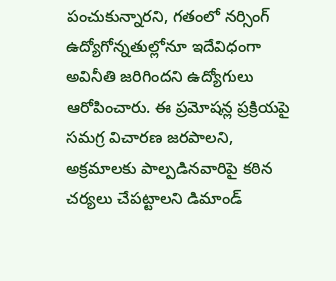పంచుకున్నారని, గతంలో నర్సింగ్ ఉద్యోగోన్నతుల్లోనూ ఇదేవిధంగా అవినీతి జరిగిందని ఉద్యోగులు ఆరోపించారు. ఈ ప్రమోషన్ల ప్రక్రియపై సమగ్ర విచారణ జరపాలని, అక్రమాలకు పాల్పడినవారిపై కఠిన చర్యలు చేపట్టాలని డిమాండ్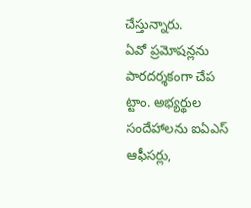చేస్తున్నారు.
ఏవో ప్రమోషన్లను పారదర్శకంగా చేప ట్టాం. అభ్యర్థుల సందేహాలను ఐఏఎస్ ఆఫీసర్లు,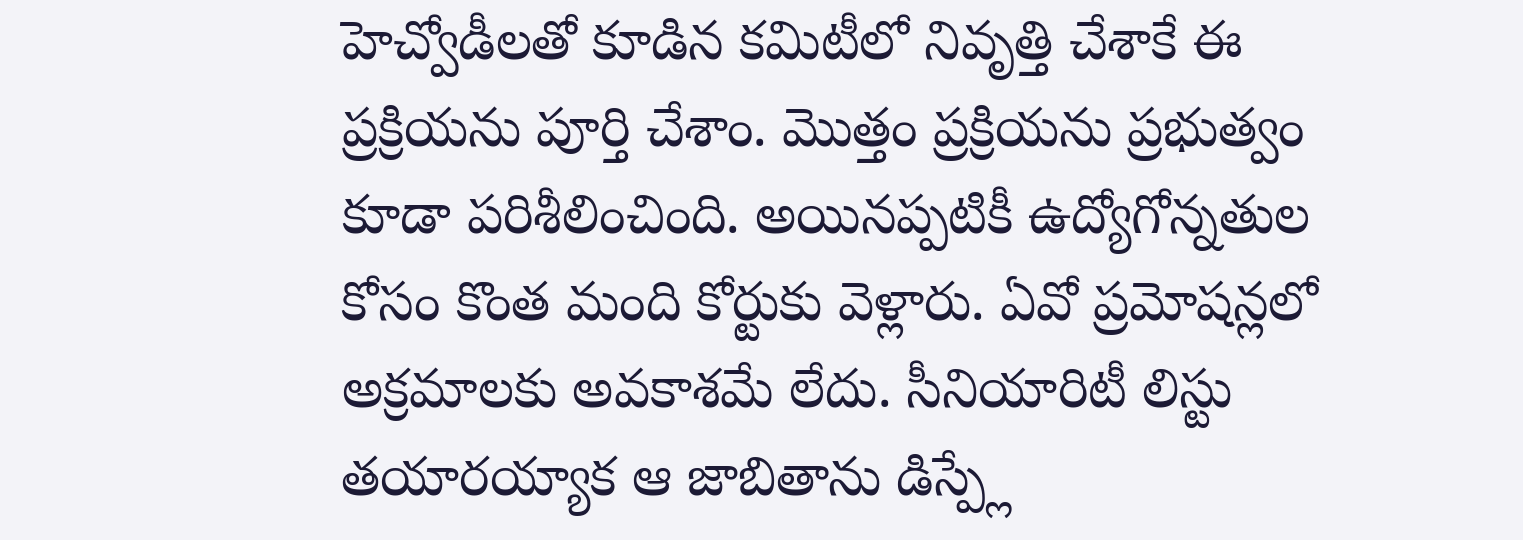హెచ్వోడీలతో కూడిన కమిటీలో నివృత్తి చేశాకే ఈ ప్రక్రియను పూర్తి చేశాం. మొత్తం ప్రక్రియను ప్రభుత్వం కూడా పరిశీలించింది. అయినప్పటికీ ఉద్యోగోన్నతుల కోసం కొంత మంది కోర్టుకు వెళ్లారు. ఏవో ప్రమోషన్లలో అక్రమాలకు అవకాశమే లేదు. సీనియారిటీ లిస్టు తయారయ్యాక ఆ జాబితాను డిస్ప్లే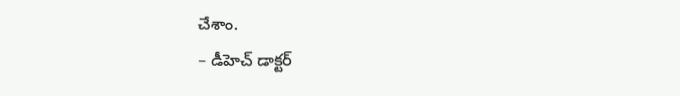చేశాం.
– డీహెచ్ డాక్టర్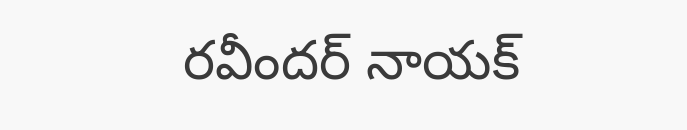రవీందర్ నాయక్